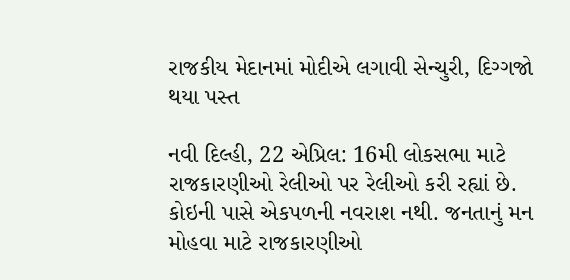રાજકીય મેદાનમાં મોદીએ લગાવી સેન્ચુરી, દિગ્ગજો થયા પસ્ત

નવી દિલ્હી, 22 એપ્રિલ: 16મી લોકસભા માટે રાજકારણીઓ રેલીઓ પર રેલીઓ કરી રહ્યાં છે. કોઇની પાસે એકપળની નવરાશ નથી. જનતાનું મન મોહવા માટે રાજકારણીઓ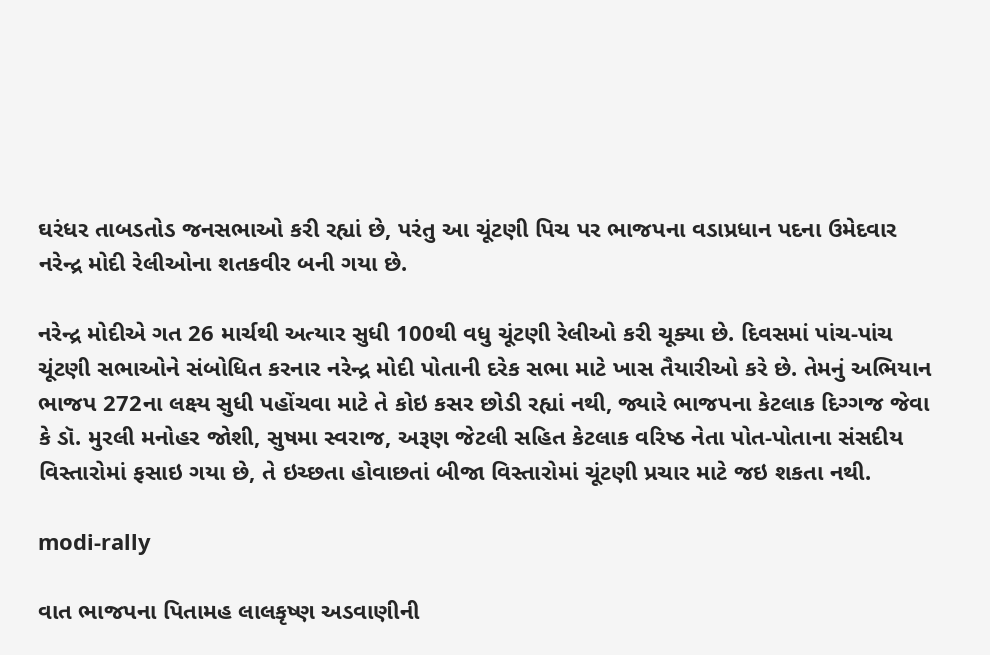ઘરંધર તાબડતોડ જનસભાઓ કરી રહ્યાં છે, પરંતુ આ ચૂંટણી પિચ પર ભાજપના વડાપ્રધાન પદના ઉમેદવાર નરેન્દ્ર મોદી રેલીઓના શતકવીર બની ગયા છે.

નરેન્દ્ર મોદીએ ગત 26 માર્ચથી અત્યાર સુધી 100થી વધુ ચૂંટણી રેલીઓ કરી ચૂક્યા છે. દિવસમાં પાંચ-પાંચ ચૂંટણી સભાઓને સંબોધિત કરનાર નરેન્દ્ર મોદી પોતાની દરેક સભા માટે ખાસ તૈયારીઓ કરે છે. તેમનું અભિયાન ભાજપ 272ના લક્ષ્ય સુધી પહોંચવા માટે તે કોઇ કસર છોડી રહ્યાં નથી, જ્યારે ભાજપના કેટલાક દિગ્ગજ જેવા કે ડૉ. મુરલી મનોહર જોશી, સુષમા સ્વરાજ, અરૂણ જેટલી સહિત કેટલાક વરિષ્ઠ નેતા પોત-પોતાના સંસદીય વિસ્તારોમાં ફસાઇ ગયા છે, તે ઇચ્છતા હોવાછતાં બીજા વિસ્તારોમાં ચૂંટણી પ્રચાર માટે જઇ શકતા નથી.

modi-rally

વાત ભાજપના પિતામહ લાલકૃષ્ણ અડવાણીની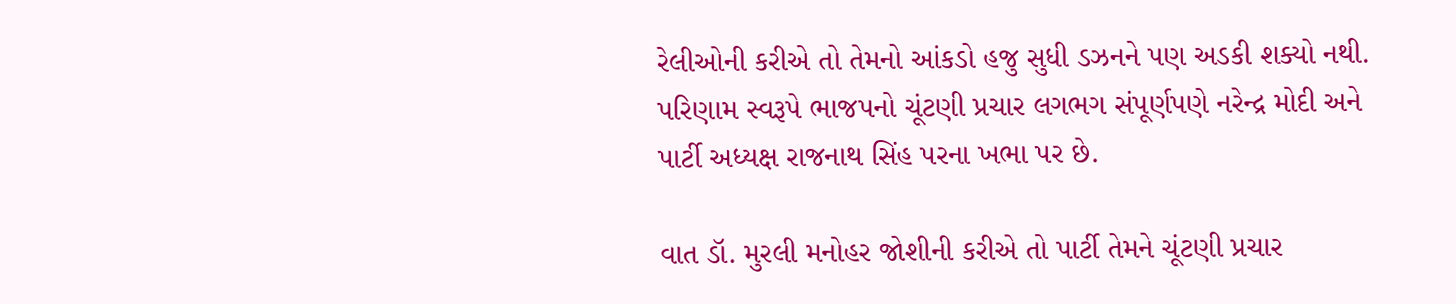રેલીઓની કરીએ તો તેમનો આંકડો હજુ સુધી ડઝનને પણ અડકી શક્યો નથી. પરિણામ સ્વરૂપે ભાજપનો ચૂંટણી પ્રચાર લગભગ સંપૂર્ણપણે નરેન્દ્ર મોદી અને પાર્ટી અધ્યક્ષ રાજનાથ સિંહ પરના ખભા પર છે.

વાત ડૉ. મુરલી મનોહર જોશીની કરીએ તો પાર્ટી તેમને ચૂંટણી પ્રચાર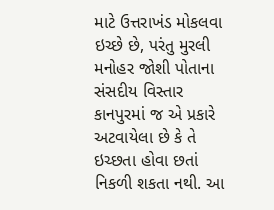માટે ઉત્તરાખંડ મોકલવા ઇચ્છે છે, પરંતુ મુરલી મનોહર જોશી પોતાના સંસદીય વિસ્તાર કાનપુરમાં જ એ પ્રકારે અટવાયેલા છે કે તે ઇચ્છતા હોવા છતાં નિકળી શકતા નથી. આ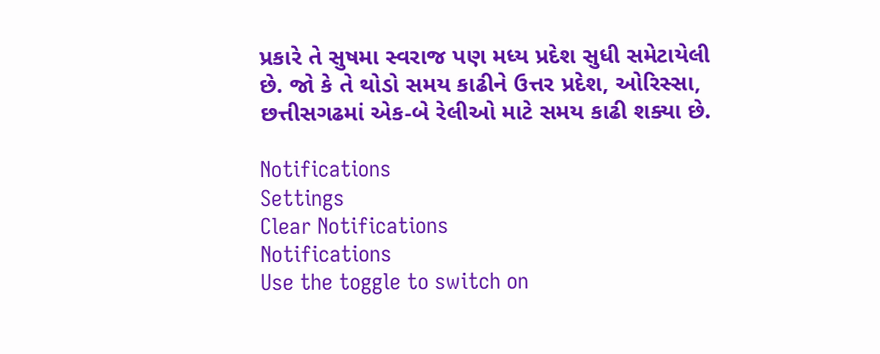પ્રકારે તે સુષમા સ્વરાજ પણ મધ્ય પ્રદેશ સુધી સમેટાયેલી છે. જો કે તે થોડો સમય કાઢીને ઉત્તર પ્રદેશ, ઓરિસ્સા, છત્તીસગઢમાં એક-બે રેલીઓ માટે સમય કાઢી શક્યા છે.

Notifications
Settings
Clear Notifications
Notifications
Use the toggle to switch on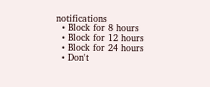notifications
  • Block for 8 hours
  • Block for 12 hours
  • Block for 24 hours
  • Don't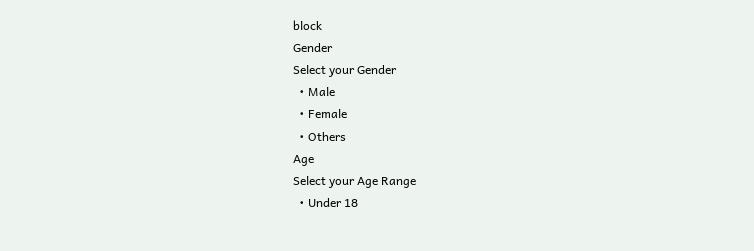block
Gender
Select your Gender
  • Male
  • Female
  • Others
Age
Select your Age Range
  • Under 18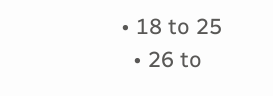• 18 to 25
  • 26 to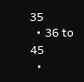35
  • 36 to 45
  •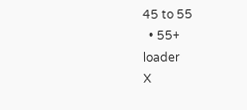45 to 55
  • 55+
loader
X